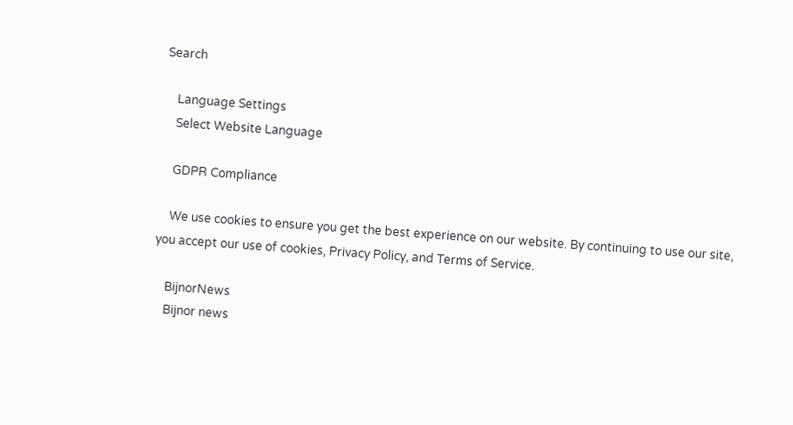Search

    Language Settings
    Select Website Language

    GDPR Compliance

    We use cookies to ensure you get the best experience on our website. By continuing to use our site, you accept our use of cookies, Privacy Policy, and Terms of Service.

    BijnorNews
    Bijnor news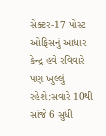સેક્ટર-17 પોસ્ટ ઓફિસનું આધાર કેન્દ્ર હવે રવિવારે પણ ખુલ્લું રહેશે:સવારે 10થી સાંજે 6 સુધી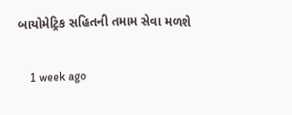બાયોમેટ્રિક સહિતની તમામ સેવા મળશે

    1 week ago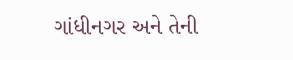ગાંધીનગર અને તેની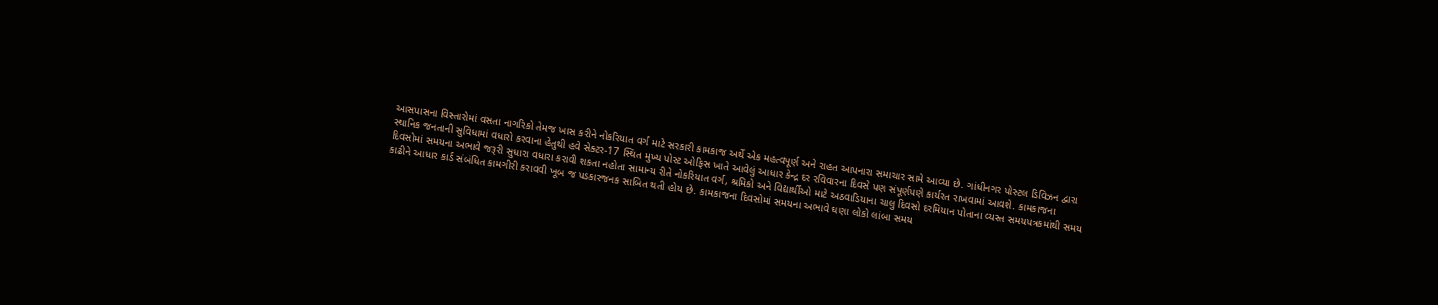આસપાસના વિસ્તારોમાં વસતા નાગરિકો તેમજ ખાસ કરીને નોકરિયાત વર્ગ માટે સરકારી કામકાજ અર્થે એક મહત્વપૂર્ણ અને રાહત આપનારા સમાચાર સામે આવ્યા છે. ગાંધીનગર પોસ્ટલ ડિવિઝન દ્વારા સ્થાનિક જનતાની સુવિધામાં વધારો કરવાના હેતુથી હવે સેક્ટર-17 સ્થિત મુખ્ય પોસ્ટ ઓફિસ ખાતે આવેલું આધાર કેન્દ્ર દર રવિવારના દિવસે પણ સંપૂર્ણપણે કાર્યરત રાખવામાં આવશે. કામકાજના દિવસોમાં સમયના અભાવે જરૂરી સુધારા વધારા કરાવી શકતા નહોતા સામાન્ય રીતે નોકરિયાત વર્ગ, શ્રમિકો અને વિદ્યાર્થીઓ માટે અઠવાડિયાના ચાલુ દિવસો દરમિયાન પોતાના વ્યસ્ત સમયપત્રકમાંથી સમય કાઢીને આધાર કાર્ડ સંબંધિત કામગીરી કરાવવી ખૂબ જ પડકારજનક સાબિત થતી હોય છે. કામકાજના દિવસોમાં સમયના અભાવે ઘણા લોકો લાંબા સમય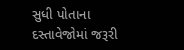સુધી પોતાના દસ્તાવેજોમાં જરૂરી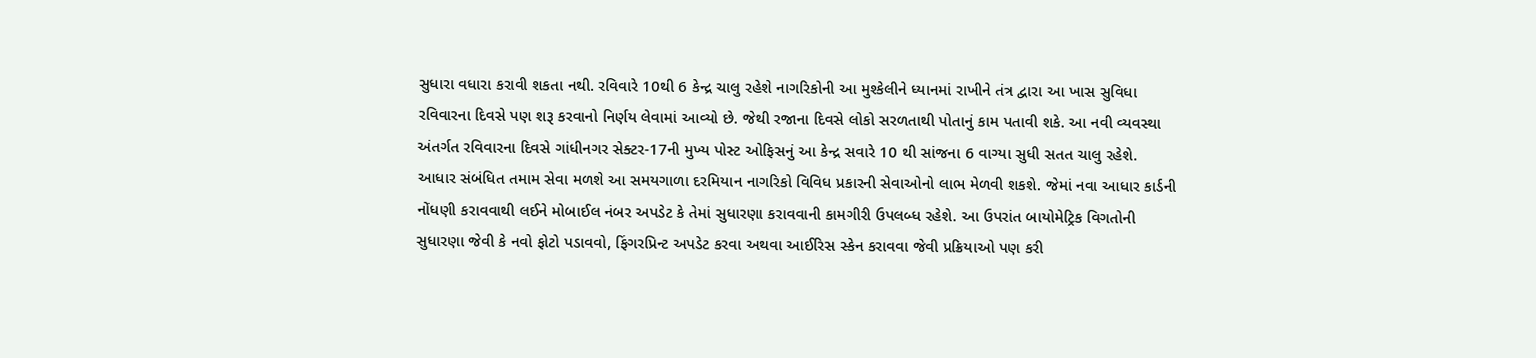સુધારા વધારા કરાવી શકતા નથી. રવિવારે 10થી 6 કેન્દ્ર ચાલુ રહેશે નાગરિકોની આ મુશ્કેલીને ધ્યાનમાં રાખીને તંત્ર દ્વારા આ ખાસ સુવિધા રવિવારના દિવસે પણ શરૂ કરવાનો નિર્ણય લેવામાં આવ્યો છે. જેથી રજાના દિવસે લોકો સરળતાથી પોતાનું કામ પતાવી શકે. આ નવી વ્યવસ્થા અંતર્ગત રવિવારના દિવસે ગાંધીનગર સેક્ટર-17ની મુખ્ય પોસ્ટ ઓફિસનું આ કેન્દ્ર સવારે 10 થી સાંજના 6 વાગ્યા સુધી સતત ચાલુ રહેશે. આધાર સંબંધિત તમામ સેવા મળશે આ સમયગાળા દરમિયાન નાગરિકો વિવિધ પ્રકારની સેવાઓનો લાભ મેળવી શકશે. જેમાં નવા આધાર કાર્ડની નોંધણી કરાવવાથી લઈને મોબાઈલ નંબર અપડેટ કે તેમાં સુધારણા કરાવવાની કામગીરી ઉપલબ્ધ રહેશે. આ ઉપરાંત બાયોમેટ્રિક વિગતોની સુધારણા જેવી કે નવો ફોટો પડાવવો, ફિંગરપ્રિન્ટ અપડેટ કરવા અથવા આઈરિસ સ્કેન કરાવવા જેવી પ્રક્રિયાઓ પણ કરી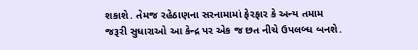શકાશે. તેમજ રહેઠાણના સરનામામાં ફેરફાર કે અન્ય તમામ જરૂરી સુધારાઓ આ કેન્દ્ર પર એક જ છત નીચે ઉપલબ્ધ બનશે.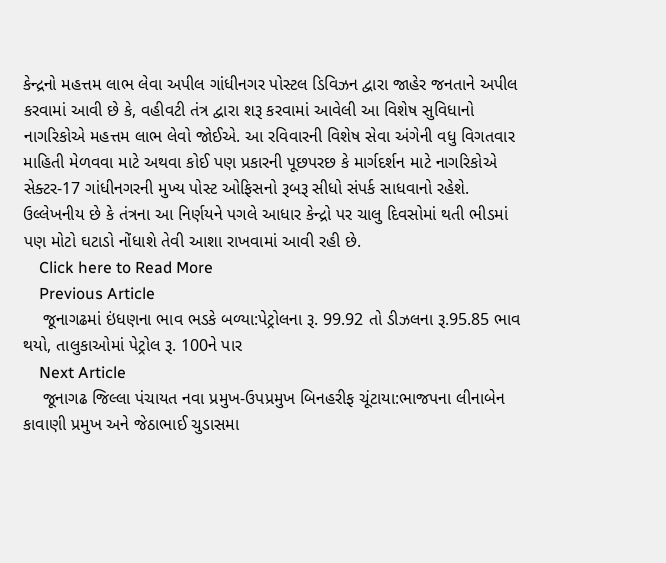કેન્દ્રનો મહત્તમ લાભ લેવા અપીલ ગાંધીનગર પોસ્ટલ ડિવિઝન દ્વારા જાહેર જનતાને અપીલ કરવામાં આવી છે કે, વહીવટી તંત્ર દ્વારા શરૂ કરવામાં આવેલી આ વિશેષ સુવિધાનો નાગરિકોએ મહત્તમ લાભ લેવો જોઈએ. આ રવિવારની વિશેષ સેવા અંગેની વધુ વિગતવાર માહિતી મેળવવા માટે અથવા કોઈ પણ પ્રકારની પૂછપરછ કે માર્ગદર્શન માટે નાગરિકોએ સેક્ટર-17 ગાંધીનગરની મુખ્ય પોસ્ટ ઓફિસનો રૂબરૂ સીધો સંપર્ક સાધવાનો રહેશે. ઉલ્લેખનીય છે કે તંત્રના આ નિર્ણયને પગલે આધાર કેન્દ્રો પર ચાલુ દિવસોમાં થતી ભીડમાં પણ મોટો ઘટાડો નોંધાશે તેવી આશા રાખવામાં આવી રહી છે.
    Click here to Read More
    Previous Article
    જૂનાગઢમાં ઇંધણના ભાવ ભડકે બળ્યા:પેટ્રોલના રૂ. 99.92 તો ડીઝલના રૂ.95.85 ભાવ થયો, તાલુકાઓમાં પેટ્રોલ રૂ. 100ને પાર
    Next Article
    જૂનાગઢ જિલ્લા પંચાયત નવા પ્રમુખ-ઉપપ્રમુખ બિનહરીફ ચૂંટાયા:ભાજપના લીનાબેન કાવાણી પ્રમુખ અને જેઠાભાઈ ચુડાસમા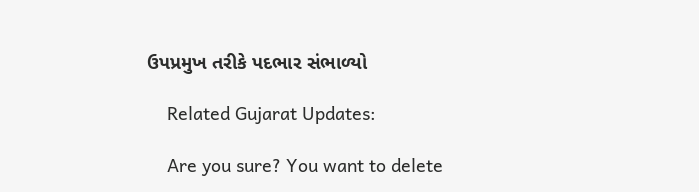ઉપપ્રમુખ તરીકે પદભાર સંભાળ્યો

    Related Gujarat Updates:

    Are you sure? You want to delete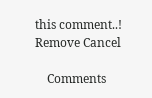this comment..! Remove Cancel

    Comments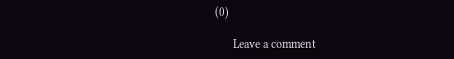(0)

      Leave a comment